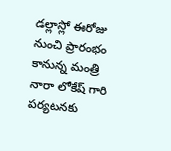డల్లాస్లో ఈరోజు నుంచి ప్రారంభం కానున్న మంత్రి నారా లోకేష్ గారి పర్యటనకు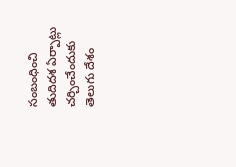సంబంధించి తుదిదశ ఏర్పాట్లు చర్చించేందుకు తెలుగు దేశం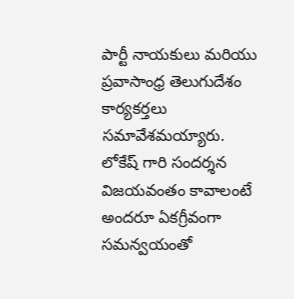పార్టీ నాయకులు మరియు ప్రవాసాంధ్ర తెలుగుదేశం కార్యకర్తలు సమావేశమయ్యారు. లోకేష్ గారి సందర్శన విజయవంతం కావాలంటే అందరూ ఏకగ్రీవంగా సమన్వయంతో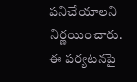పనిచేయాలని నిర్ణయించారు. ఈ పర్యటనపై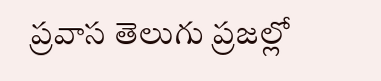ప్రవాస తెలుగు ప్రజల్లో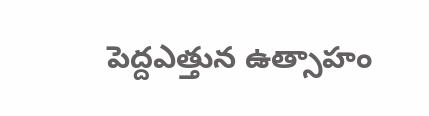పెద్దఎత్తున ఉత్సాహం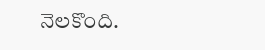నెలకొంది.